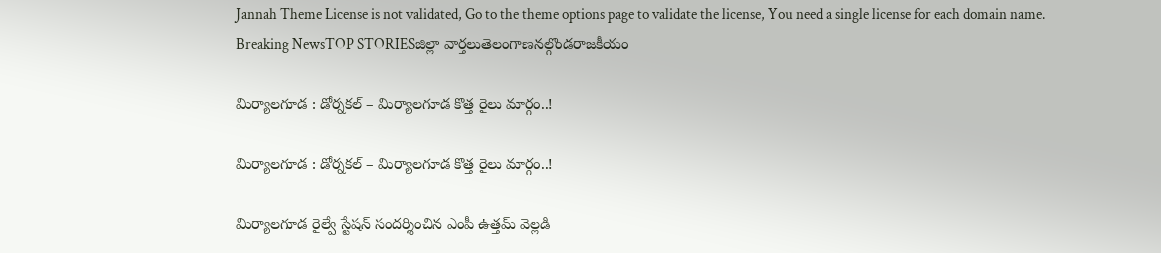Jannah Theme License is not validated, Go to the theme options page to validate the license, You need a single license for each domain name.
Breaking NewsTOP STORIESజిల్లా వార్తలుతెలంగాణనల్గొండరాజకీయం

మిర్యాలగూడ : డోర్నకల్ – మిర్యాలగూడ కొత్త రైలు మార్గం..!

మిర్యాలగూడ : డోర్నకల్ – మిర్యాలగూడ కొత్త రైలు మార్గం..!

మిర్యాలగూడ రైల్వే స్టేషన్ సందర్శించిన ఎంపీ ఉత్తమ్ వెల్లడి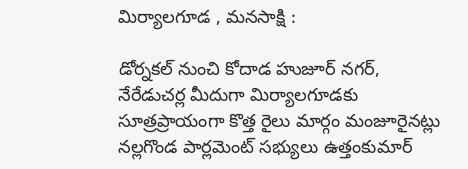మిర్యాలగూడ , మనసాక్షి :

డోర్నకల్ నుంచి కోదాడ హుజూర్ నగర్, నేరేడుచర్ల మీదుగా మిర్యాలగూడకు సూత్రప్రాయంగా కొత్త రైలు మార్గం మంజూరైనట్లు నల్లగొండ పార్లమెంట్ సభ్యులు ఉత్తంకుమార్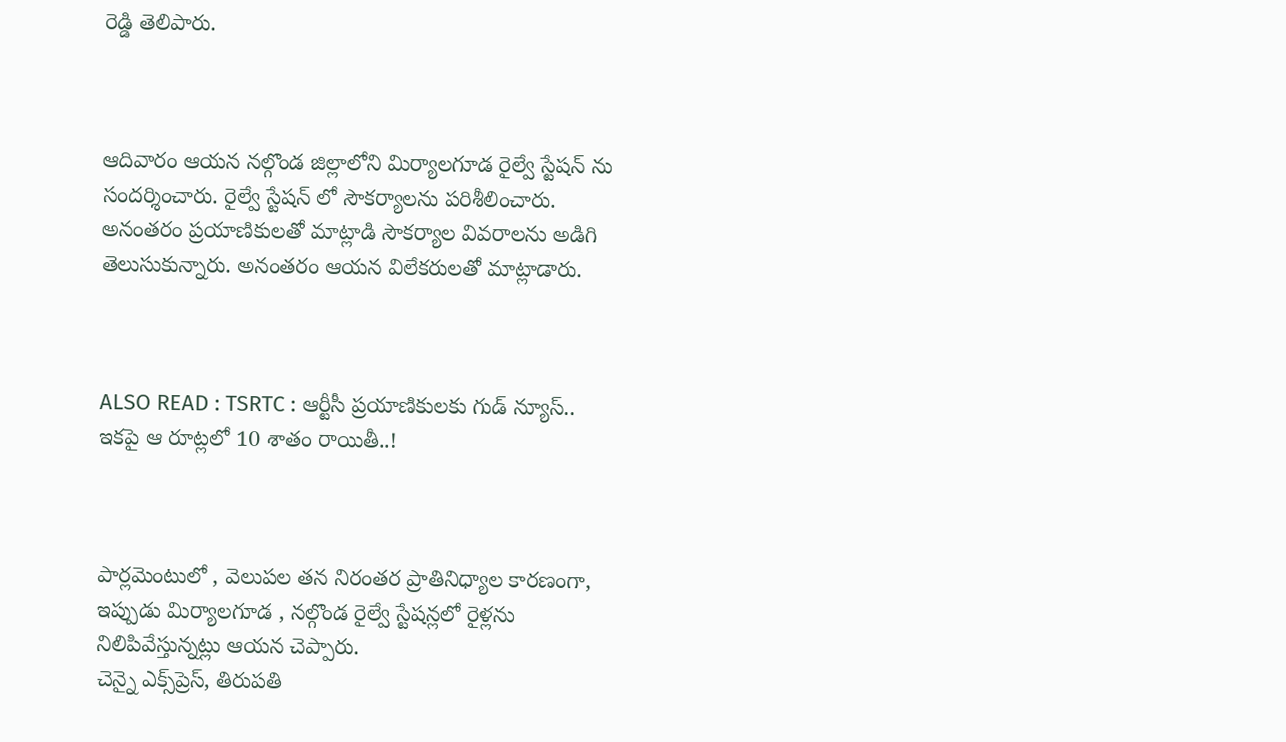రెడ్డి తెలిపారు.



ఆదివారం ఆయన నల్గొండ జిల్లాలోని మిర్యాలగూడ రైల్వే స్టేషన్ ను సందర్శించారు. రైల్వే స్టేషన్ లో సౌకర్యాలను పరిశీలించారు. అనంతరం ప్రయాణికులతో మాట్లాడి సౌకర్యాల వివరాలను అడిగి తెలుసుకున్నారు. అనంతరం ఆయన విలేకరులతో మాట్లాడారు.



ALSO READ : TSRTC : ఆర్టీసీ ప్రయాణికులకు గుడ్ న్యూస్.. ఇకపై ఆ రూట్లలో 10 శాతం రాయితీ..!



పార్లమెంటులో , వెలుపల తన నిరంతర ప్రాతినిధ్యాల కారణంగా, ఇప్పుడు మిర్యాలగూడ , నల్గొండ రైల్వే స్టేషన్లలో రైళ్లను నిలిపివేస్తున్నట్లు ఆయన చెప్పారు.
చెన్నై ఎక్స్‌ప్రెస్, తిరుపతి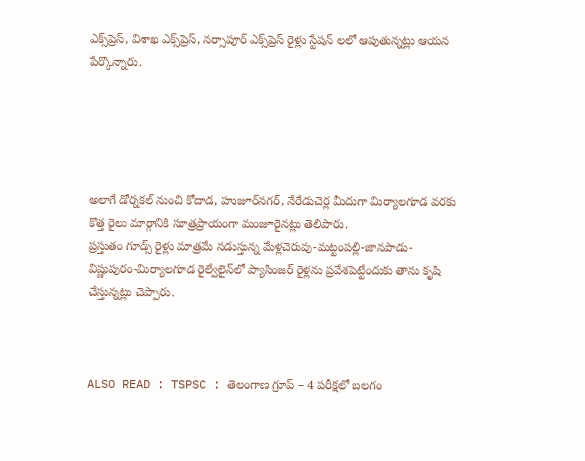ఎక్స్‌ప్రెస్, విశాఖ ఎక్స్‌ప్రెస్, నర్సాపూర్ ఎక్స్‌ప్రెస్ రైళ్లు స్టేషన్ లలో ఆపుతున్నట్లు ఆయన పేర్కొన్నారు.





అలాగే డోర్నకల్‌ నుంచి కోదాడ, హుజూర్‌నగర్‌, నేరేడుచెర్ల మీదుగా మిర్యాలగూడ వరకు కొత్త రైలు మార్గానికి సూత్రప్రాయంగా మంజూరైనట్లు తెలిపారు.
ప్రస్తుతం గూడ్స్ రైళ్లు మాత్రమే నడుస్తున్న మేళ్లచెరువు-మట్టంపల్లి-జానపాడు-విష్ణుపురం-మిర్యాలగూడ రైల్వేలైన్‌లో ప్యాసింజర్ రైళ్లను ప్రవేశపెట్టేందుకు తాను కృషి చేస్తున్నట్లు చెప్పారు.



ALSO READ : TSPSC : తెలంగాణ గ్రూప్ – 4 పరీక్షలో బలగం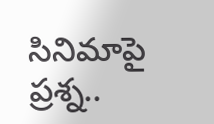సినిమాపై ప్రశ్న..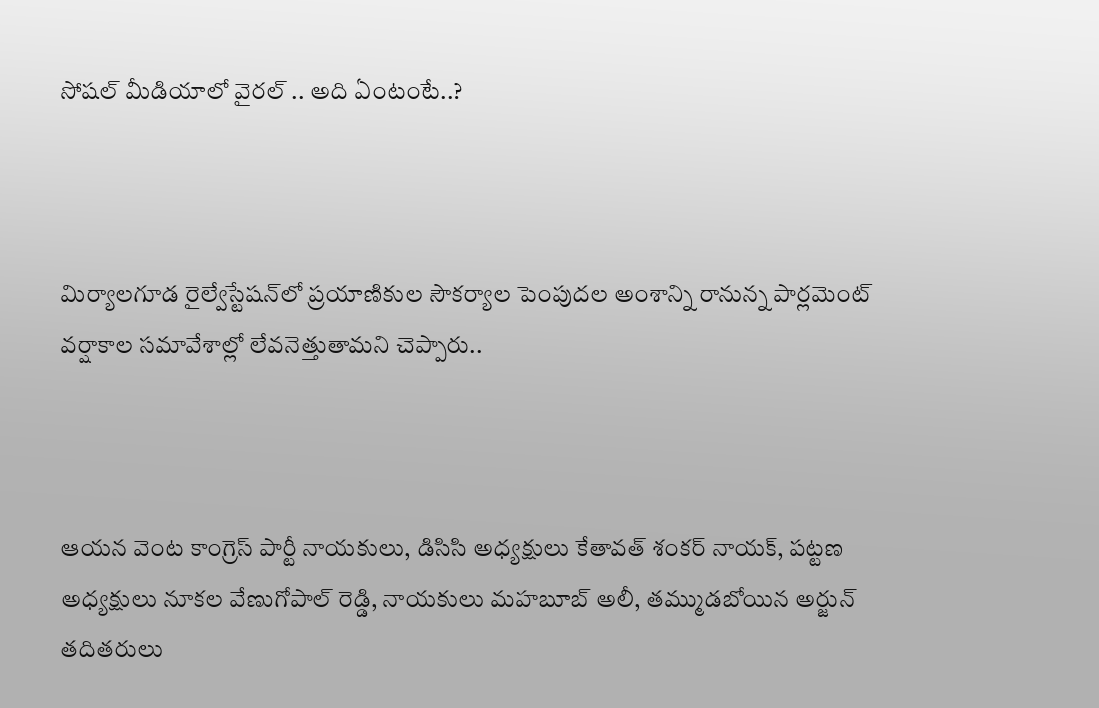సోషల్ మీడియాలో వైరల్ .. అది ఏంటంటే..?



మిర్యాలగూడ రైల్వేస్టేషన్‌లో ప్రయాణికుల సౌకర్యాల పెంపుదల అంశాన్ని రానున్న పార్లమెంట్ వర్షాకాల సమావేశాల్లో లేవనెత్తుతామని చెప్పారు..



ఆయన వెంట కాంగ్రెస్ పార్టీ నాయకులు, డిసిసి అధ్యక్షులు కేతావత్ శంకర్ నాయక్, పట్టణ అధ్యక్షులు నూకల వేణుగోపాల్ రెడ్డి, నాయకులు మహబూబ్ అలీ, తమ్ముడబోయిన అర్జున్ తదితరులు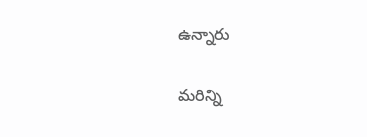ఉన్నారు

మరిన్ని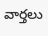వార్తలు